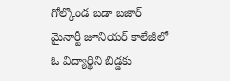గోల్కొండ బడా బజార్ మైనార్టీ జూనియర్ కాలేజీలో ఓ విద్యార్థిని బిడ్డకు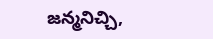జన్మనిచ్చి,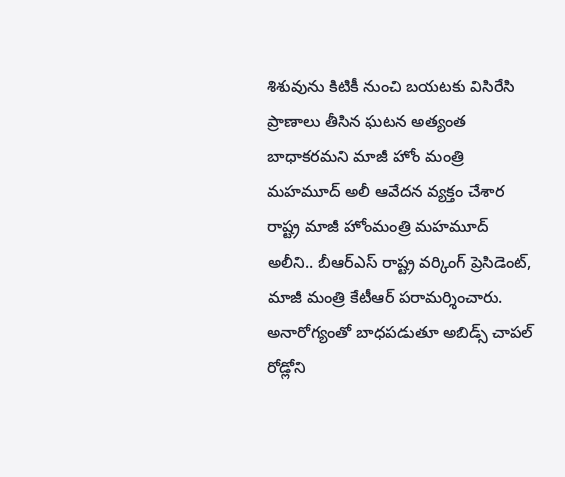శిశువును కిటికీ నుంచి బయటకు విసిరేసి ప్రాణాలు తీసిన ఘటన అత్యంత బాధాకరమని మాజీ హోం మంత్రి మహమూద్ అలీ ఆవేదన వ్యక్తం చేశార
రాష్ట్ర మాజీ హోంమంత్రి మహమూద్ అలీని.. బీఆర్ఎస్ రాష్ట్ర వర్కింగ్ ప్రెసిడెంట్, మాజీ మంత్రి కేటీఆర్ పరామర్శించారు. అనారోగ్యంతో బాధపడుతూ అబిడ్స్ చాపల్ రోడ్లోని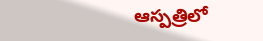ఆస్పత్రిలో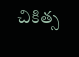చికిత్స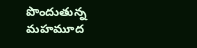పొందుతున్న మహమూద